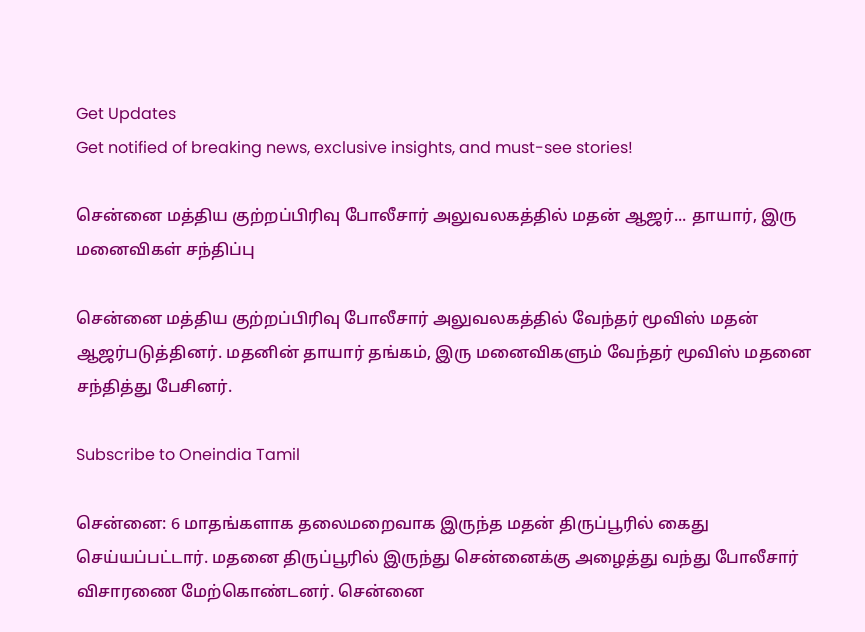Get Updates
Get notified of breaking news, exclusive insights, and must-see stories!

சென்னை மத்திய குற்றப்பிரிவு போலீசார் அலுவலகத்தில் மதன் ஆஜர்... தாயார், இரு மனைவிகள் சந்திப்பு

சென்னை மத்திய குற்றப்பிரிவு போலீசார் அலுவலகத்தில் வேந்தர் மூவிஸ் மதன் ஆஜர்படுத்தினர். மதனின் தாயார் தங்கம், இரு மனைவிகளும் வேந்தர் மூவிஸ் மதனை சந்தித்து பேசினர்.

Subscribe to Oneindia Tamil

சென்னை: 6 மாதங்களாக தலைமறைவாக இருந்த மதன் திருப்பூரில் கைது செய்யப்பட்டார். மதனை திருப்பூரில் இருந்து சென்னைக்கு அழைத்து வந்து போலீசார் விசாரணை மேற்கொண்டனர். சென்னை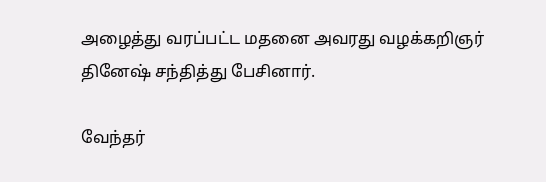அழைத்து வரப்பட்ட மதனை அவரது வழக்கறிஞர் தினேஷ் சந்தித்து பேசினார்.

வேந்தர்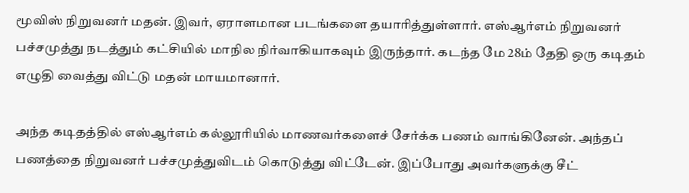மூவிஸ் நிறுவனர் மதன். இவர், ஏராளமான படங்களை தயாரித்துள்ளார். எஸ்ஆர்எம் நிறுவனர் பச்சமுத்து நடத்தும் கட்சியில் மாநில நிர்வாகியாகவும் இருந்தார். கடந்த மே 28ம் தேதி ஒரு கடிதம் எழுதி வைத்து விட்டு மதன் மாயமானார்.

அந்த கடிதத்தில் எஸ்ஆர்எம் கல்லூரியில் மாணவர்களைச் சேர்க்க பணம் வாங்கினேன். அந்தப் பணத்தை நிறுவனர் பச்சமுத்துவிடம் கொடுத்து விட்டேன். இப்போது அவர்களுக்கு சீட்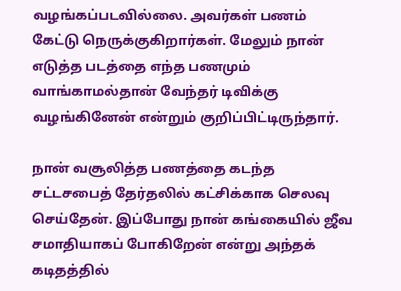வழங்கப்படவில்லை. அவர்கள் பணம் கேட்டு நெருக்குகிறார்கள். மேலும் நான் எடுத்த படத்தை எந்த பணமும் வாங்காமல்தான் வேந்தர் டிவிக்கு வழங்கினேன் என்றும் குறிப்பிட்டிருந்தார்.

நான் வசூலித்த பணத்தை கடந்த சட்டசபைத் தேர்தலில் கட்சிக்காக செலவு செய்தேன். இப்போது நான் கங்கையில் ஜீவ சமாதியாகப் போகிறேன் என்று அந்தக் கடிதத்தில்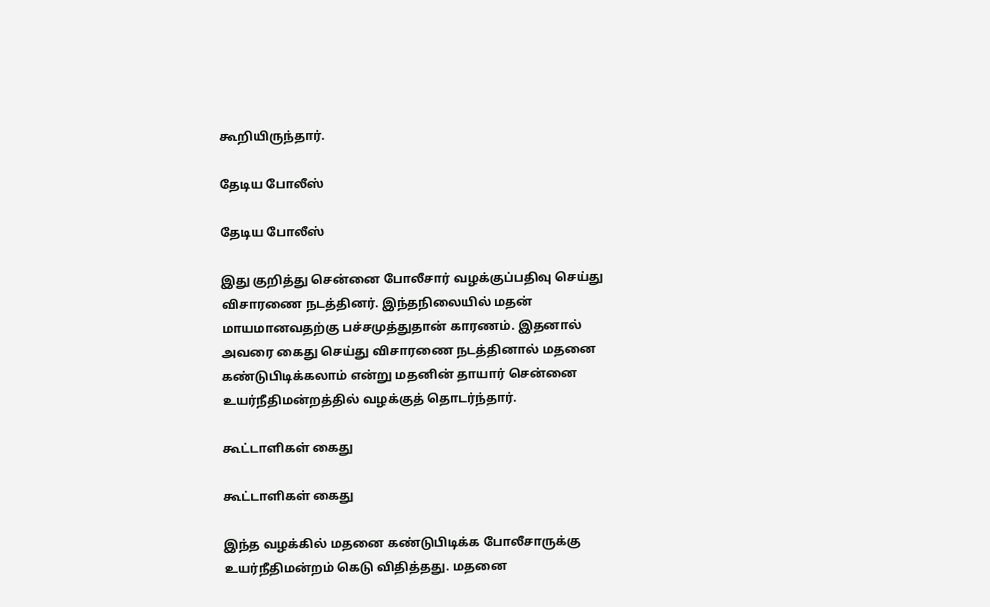கூறியிருந்தார்.

தேடிய போலீஸ்

தேடிய போலீஸ்

இது குறித்து சென்னை போலீசார் வழக்குப்பதிவு செய்து விசாரணை நடத்தினர். இந்தநிலையில் மதன் மாயமானவதற்கு பச்சமுத்துதான் காரணம். இதனால் அவரை கைது செய்து விசாரணை நடத்தினால் மதனை கண்டுபிடிக்கலாம் என்று மதனின் தாயார் சென்னை உயர்நீதிமன்றத்தில் வழக்குத் தொடர்ந்தார்.

கூட்டாளிகள் கைது

கூட்டாளிகள் கைது

இந்த வழக்கில் மதனை கண்டுபிடிக்க போலீசாருக்கு உயர்நீதிமன்றம் கெடு விதித்தது. மதனை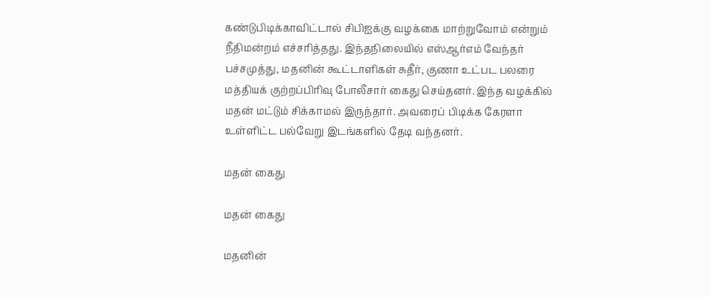கண்டுபிடிக்காவிட்டால் சிபிஐக்கு வழக்கை மாற்றுவோம் என்றும் நீதிமன்றம் எச்சரித்தது. இந்தநிலையில் எஸ்ஆர்எம் வேந்தர் பச்சமுத்து, மதனின் கூட்டாளிகள் சுதீர், குணா உட்பட பலரை மத்தியக் குற்றப்பிரிவு போலீசார் கைது செய்தனர். இந்த வழக்கில் மதன் மட்டும் சிக்காமல் இருந்தார். அவரைப் பிடிக்க கேரளா உள்ளிட்ட பல்வேறு இடங்களில் தேடி வந்தனர்.

மதன் கைது

மதன் கைது

மதனின்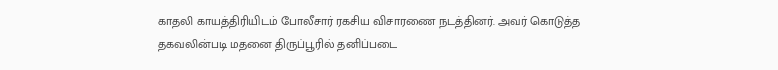காதலி காயத்திரியிடம் போலீசார் ரகசிய விசாரணை நடத்தினர். அவர் கொடுத்த தகவலின்படி மதனை திருப்பூரில் தனிப்படை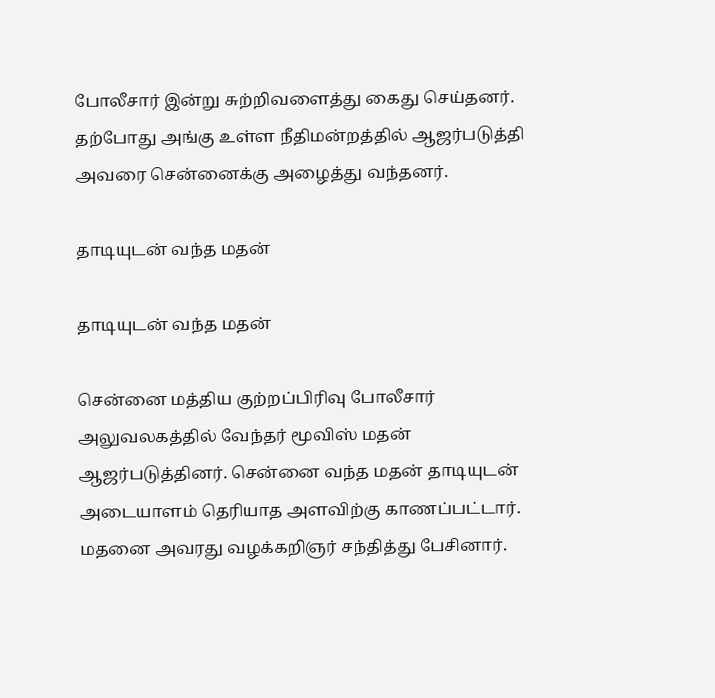போலீசார் இன்று சுற்றிவளைத்து கைது செய்தனர். தற்போது அங்கு உள்ள நீதிமன்றத்தில் ஆஜர்படுத்தி அவரை சென்னைக்கு அழைத்து வந்தனர்.

தாடியுடன் வந்த மதன்

தாடியுடன் வந்த மதன்

சென்னை மத்திய குற்றப்பிரிவு போலீசார் அலுவலகத்தில் வேந்தர் மூவிஸ் மதன் ஆஜர்படுத்தினர். சென்னை வந்த மதன் தாடியுடன் அடையாளம் தெரியாத அளவிற்கு காணப்பட்டார். மதனை அவரது வழக்கறிஞர் சந்தித்து பேசினார்.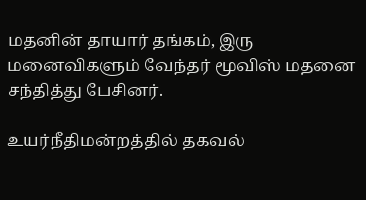மதனின் தாயார் தங்கம், இரு மனைவிகளும் வேந்தர் மூவிஸ் மதனை சந்தித்து பேசினர்.

உயர்நீதிமன்றத்தில் தகவல்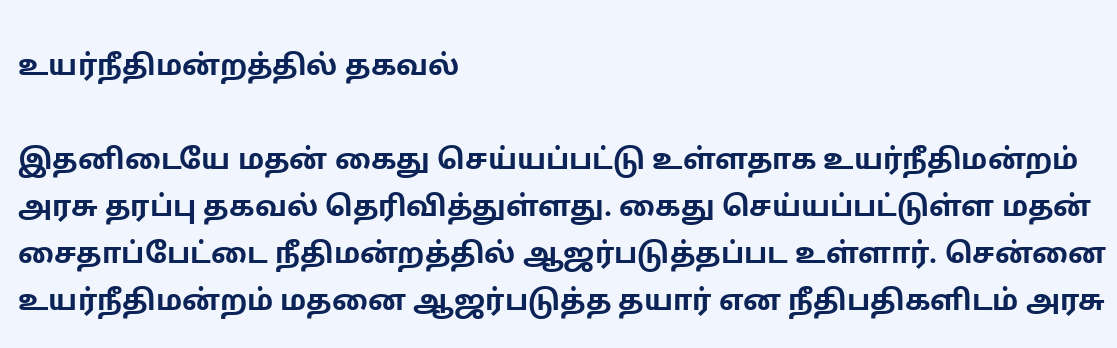உயர்நீதிமன்றத்தில் தகவல்

இதனிடையே மதன் கைது செய்யப்பட்டு உள்ளதாக உயர்நீதிமன்றம் அரசு தரப்பு தகவல் தெரிவித்துள்ளது. கைது செய்யப்பட்டுள்ள மதன் சைதாப்பேட்டை நீதிமன்றத்தில் ஆஜர்படுத்தப்பட உள்ளார். சென்னை உயர்நீதிமன்றம் மதனை ஆஜர்படுத்த தயார் என நீதிபதிகளிடம் அரசு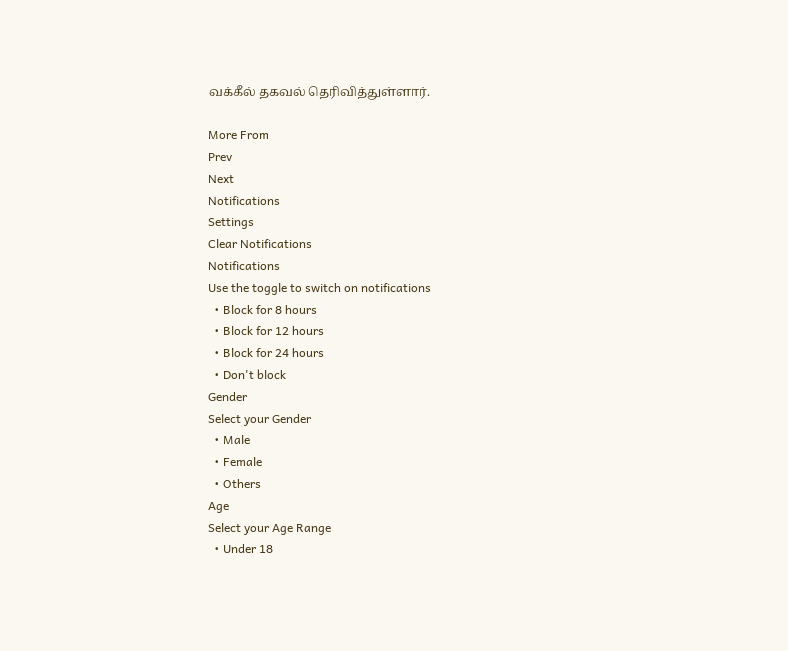வக்கீல் தகவல் தெரிவித்துள்ளார்.

More From
Prev
Next
Notifications
Settings
Clear Notifications
Notifications
Use the toggle to switch on notifications
  • Block for 8 hours
  • Block for 12 hours
  • Block for 24 hours
  • Don't block
Gender
Select your Gender
  • Male
  • Female
  • Others
Age
Select your Age Range
  • Under 18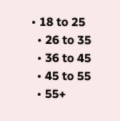• 18 to 25
  • 26 to 35
  • 36 to 45
  • 45 to 55
  • 55+